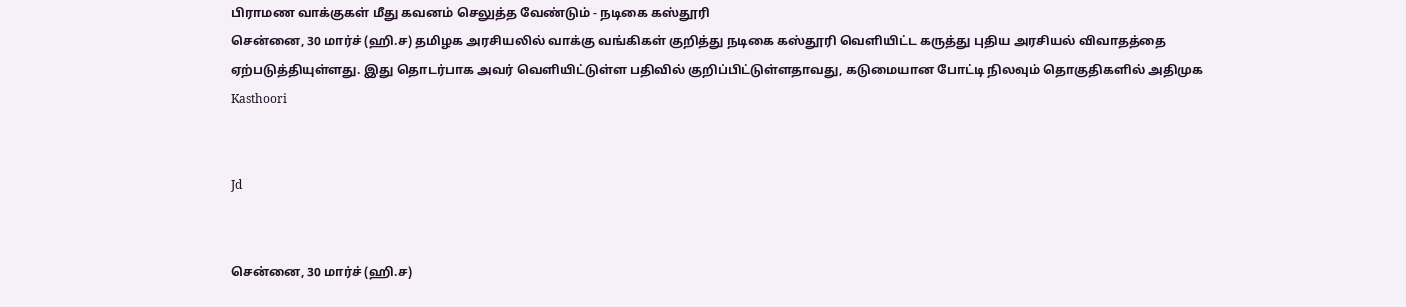பிராமண வாக்குகள் மீது கவனம் செலுத்த வேண்டும் - நடிகை கஸ்தூரி
சென்னை, 30 மார்ச் (ஹி.ச) தமிழக அரசியலில் வாக்கு வங்கிகள் குறித்து நடிகை கஸ்தூரி வெளியிட்ட கருத்து புதிய அரசியல் விவாதத்தை ஏற்படுத்தியுள்ளது. இது தொடர்பாக அவர் வெளியிட்டுள்ள பதிவில் குறிப்பிட்டுள்ளதாவது, கடுமையான போட்டி நிலவும் தொகுதிகளில் அதிமுக
Kasthoori


Jd


சென்னை, 30 மார்ச் (ஹி.ச)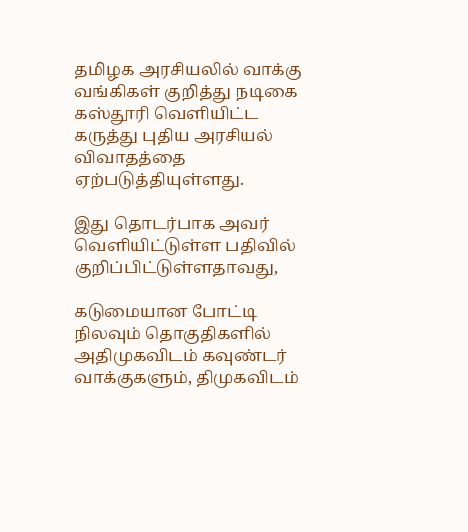தமிழக அரசியலில் வாக்கு வங்கிகள் குறித்து நடிகை கஸ்தூரி வெளியிட்ட கருத்து புதிய அரசியல் விவாதத்தை ஏற்படுத்தியுள்ளது.

இது தொடர்பாக அவர் வெளியிட்டுள்ள பதிவில் குறிப்பிட்டுள்ளதாவது,

கடுமையான போட்டி நிலவும் தொகுதிகளில் அதிமுகவிடம் கவுண்டர் வாக்குகளும், திமுகவிடம்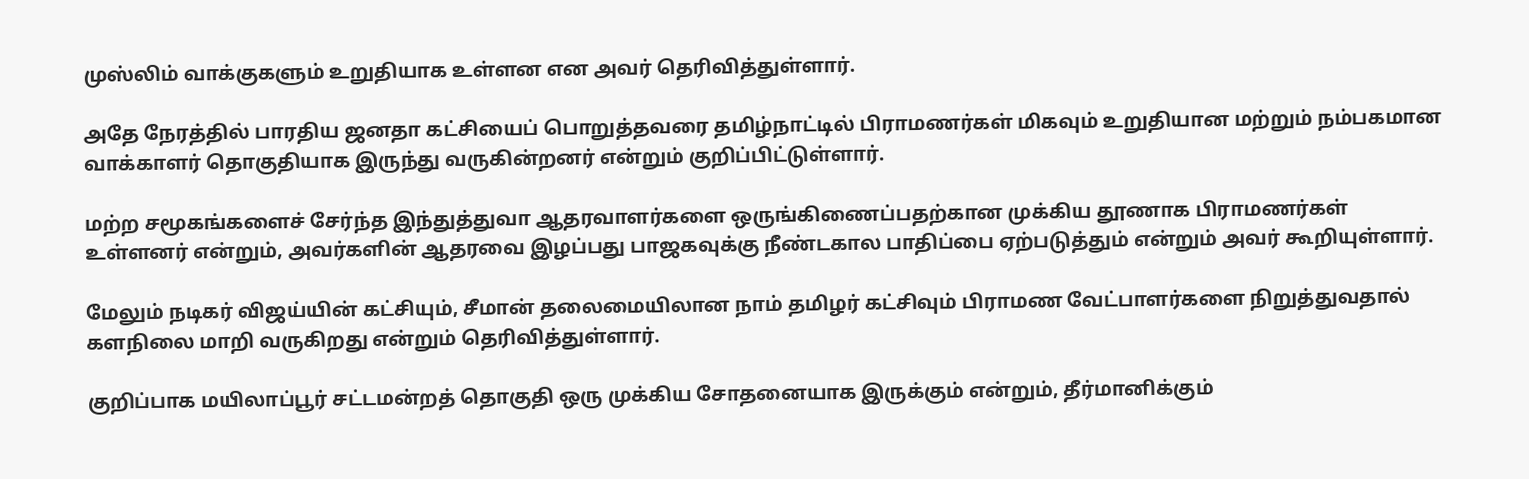முஸ்லிம் வாக்குகளும் உறுதியாக உள்ளன என அவர் தெரிவித்துள்ளார்.

அதே நேரத்தில் பாரதிய ஜனதா கட்சியைப் பொறுத்தவரை தமிழ்நாட்டில் பிராமணர்கள் மிகவும் உறுதியான மற்றும் நம்பகமான வாக்காளர் தொகுதியாக இருந்து வருகின்றனர் என்றும் குறிப்பிட்டுள்ளார்.

மற்ற சமூகங்களைச் சேர்ந்த இந்துத்துவா ஆதரவாளர்களை ஒருங்கிணைப்பதற்கான முக்கிய தூணாக பிராமணர்கள் உள்ளனர் என்றும், அவர்களின் ஆதரவை இழப்பது பாஜகவுக்கு நீண்டகால பாதிப்பை ஏற்படுத்தும் என்றும் அவர் கூறியுள்ளார்.

மேலும் நடிகர் விஜய்யின் கட்சியும், சீமான் தலைமையிலான நாம் தமிழர் கட்சிவும் பிராமண வேட்பாளர்களை நிறுத்துவதால் களநிலை மாறி வருகிறது என்றும் தெரிவித்துள்ளார்.

குறிப்பாக மயிலாப்பூர் சட்டமன்றத் தொகுதி ஒரு முக்கிய சோதனையாக இருக்கும் என்றும், தீர்மானிக்கும்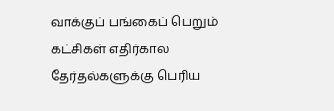வாக்குப் பங்கைப் பெறும் கட்சிகள் எதிர்கால தேர்தல்களுக்கு பெரிய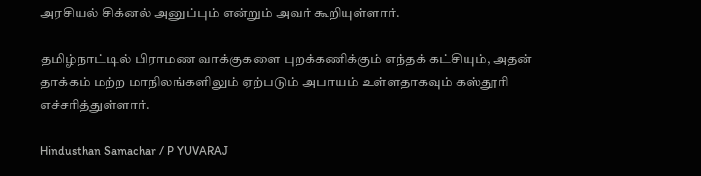அரசியல் சிக்னல் அனுப்பும் என்றும் அவர் கூறியுள்ளார்.

தமிழ்நாட்டில் பிராமண வாக்குகளை புறக்கணிக்கும் எந்தக் கட்சியும், அதன் தாக்கம் மற்ற மாநிலங்களிலும் ஏற்படும் அபாயம் உள்ளதாகவும் கஸ்தூரி எச்சரித்துள்ளார்.

Hindusthan Samachar / P YUVARAJ